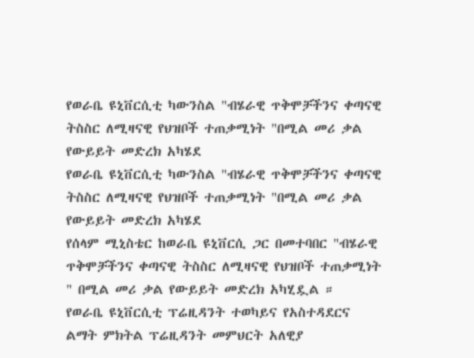የወራቤ ዩኒቨርሲቲ ካውንስል "ብሄራዊ ጥቅሞቻችንና ቀጣናዊ ትስስር ለሚዛናዊ የህዝቦች ተጠቃሚነት "በሚል መሪ ቃል የውይይት መድረክ አካሄደ
የወራቤ ዩኒቨርሲቲ ካውንስል "ብሄራዊ ጥቅሞቻችንና ቀጣናዊ ትስስር ለሚዛናዊ የህዝቦች ተጠቃሚነት "በሚል መሪ ቃል የውይይት መድረክ አካሄደ
የሰላም ሚኒስቴር ከወራቤ ዩኒቨርሲ ጋር በመተባበር "ብሄራዊ ጥቅሞቻችንና ቀጣናዊ ትስስር ለሚዛናዊ የህዝቦች ተጠቃሚነት " በሚል መሪ ቃል የውይይት መድረክ አካሂዷል ።
የወራቤ ዩኒቨርሲቲ ፕሬዚዳንት ተወካይና የአስተዳደርና ልማት ምክትል ፕሬዚዳንት መምህርት አለዊያ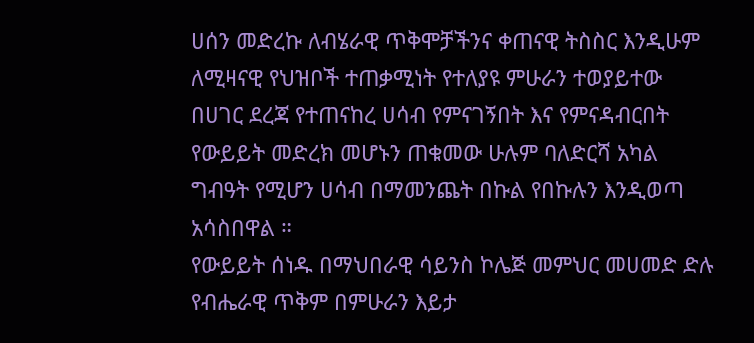ሀሰን መድረኩ ለብሄራዊ ጥቅሞቻችንና ቀጠናዊ ትስስር እንዲሁም ለሚዛናዊ የህዝቦች ተጠቃሚነት የተለያዩ ምሁራን ተወያይተው በሀገር ደረጃ የተጠናከረ ሀሳብ የምናገኝበት እና የምናዳብርበት የውይይት መድረክ መሆኑን ጠቁመው ሁሉም ባለድርሻ አካል ግብዓት የሚሆን ሀሳብ በማመንጨት በኩል የበኩሉን እንዲወጣ አሳስበዋል ።
የውይይት ሰነዱ በማህበራዊ ሳይንስ ኮሌጅ መምህር መሀመድ ድሉ የብሔራዊ ጥቅም በምሁራን እይታ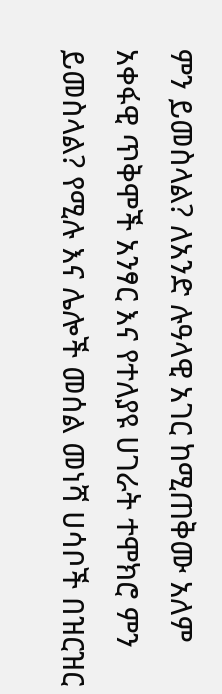ምን ይመስላል? ለአንድ ሉዓላዊ አገር ከሚጠቅሙ አለም አቀፋዊ ጥቅሞች አንፃር እና የተለያዩ ሀገራት ተሞክሮ ምን ይመስላል? የሚሉ እና ሌሎች መሰል መነሻ ሀሳቦች በዝርዝር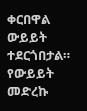ቀርበዋል ውይይት ተደርጎበታል።
የውይይት መድረኩ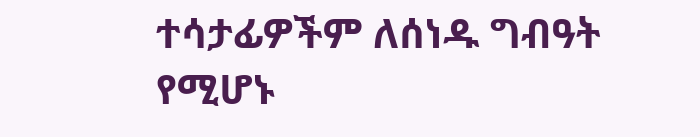ተሳታፊዎችም ለሰነዱ ግብዓት የሚሆኑ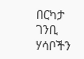በርካታ ገንቢ ሃሳቦችን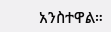አንስተዋል።